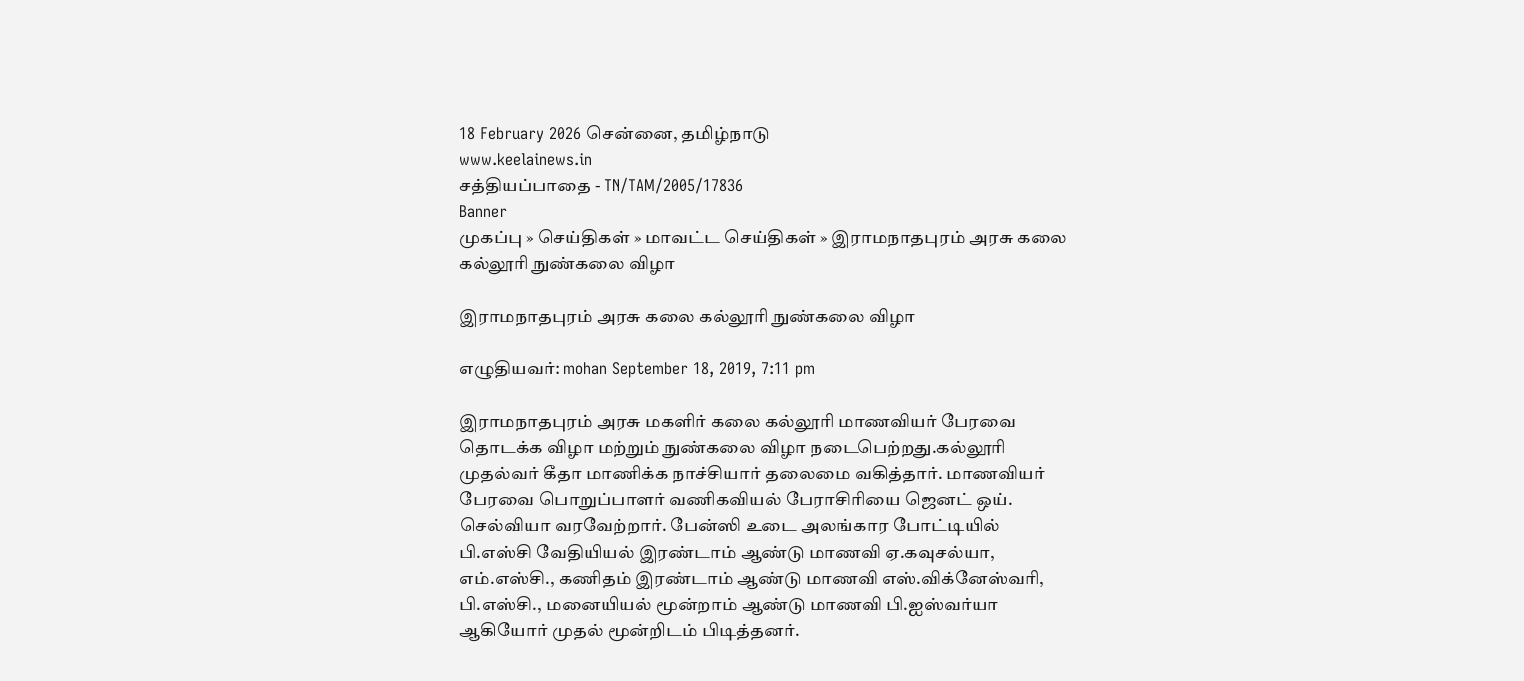18 February 2026 சென்னை, தமிழ்நாடு
www.keelainews.in
சத்தியப்பாதை - TN/TAM/2005/17836
Banner
முகப்பு » செய்திகள் » மாவட்ட செய்திகள் » இராமநாதபுரம் அரசு கலை கல்லூரி நுண்கலை விழா

இராமநாதபுரம் அரசு கலை கல்லூரி நுண்கலை விழா

எழுதியவர்: mohan September 18, 2019, 7:11 pm

இராமநாதபுரம் அரசு மகளிர் கலை கல்லூரி மாணவியர் பேரவை தொடக்க விழா மற்றும் நுண்கலை விழா நடைபெற்றது.கல்லூரி முதல்வர் கீதா மாணிக்க நாச்சியார் தலைமை வகித்தார். மாணவியர் பேரவை பொறுப்பாளர் வணிகவியல் பேராசிரியை ஜெனட் ஒய். செல்வியா வரவேற்றார். பேன்ஸி உடை அலங்கார போட்டியில் பி.எஸ்சி வேதியியல் இரண்டாம் ஆண்டு மாணவி ஏ.கவுசல்யா, எம்.எஸ்சி., கணிதம் இரண்டாம் ஆண்டு மாணவி எஸ்.விக்னேஸ்வரி, பி.எஸ்சி., மனையியல் மூன்றாம் ஆண்டு மாணவி பி.ஐஸ்வர்யா ஆகியோர் முதல் மூன்றிடம் பிடித்தனர்.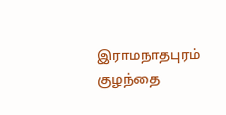இராமநாதபுரம் குழந்தை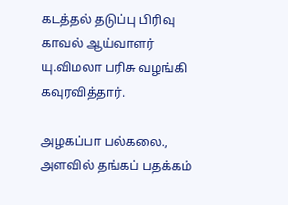கடத்தல் தடுப்பு பிரிவு காவல் ஆய்வாளர் யு.விமலா பரிசு வழங்கி கவுரவித்தார்.

அழகப்பா பல்கலை., அளவில் தங்கப் பதக்கம்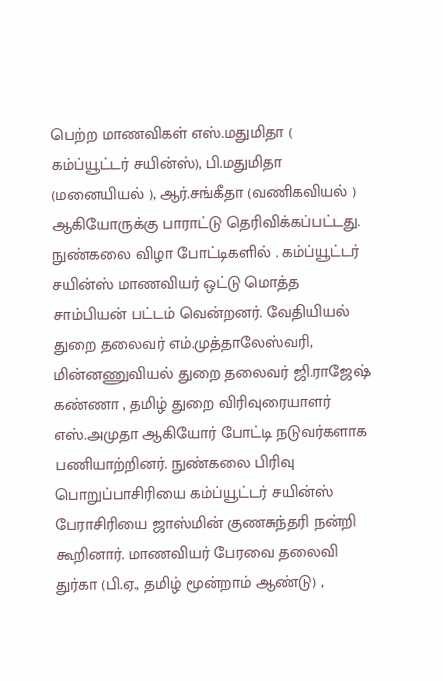பெற்ற மாணவிகள் எஸ்.மதுமிதா ( கம்ப்யூட்டர் சயின்ஸ்), பி.மதுமிதா (மனையியல் ), ஆர்.சங்கீதா (வணிகவியல் ) ஆகியோருக்கு பாராட்டு தெரிவிக்கப்பட்டது. நுண்கலை விழா போட்டிகளில் . கம்ப்யூட்டர் சயின்ஸ் மாணவியர் ஒட்டு மொத்த சாம்பியன் பட்டம் வென்றனர். வேதியியல் துறை தலைவர் எம்.முத்தாலேஸ்வரி, மின்னணுவியல் துறை தலைவர் ஜி.ராஜேஷ் கண்ணா , தமிழ் துறை விரிவுரையாளர் எஸ்.அமுதா ஆகியோர் போட்டி நடுவர்களாக பணியாற்றினர். நுண்கலை பிரிவு பொறுப்பாசிரியை கம்ப்யூட்டர் சயின்ஸ் பேராசிரியை ஜாஸ்மின் குணசுந்தரி நன்றி கூறினார். மாணவியர் பேரவை தலைவி துர்கா (பி.ஏ., தமிழ் மூன்றாம் ஆண்டு) ,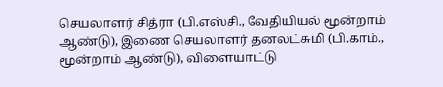செயலாளர் சித்ரா (பி.எஸ்சி., வேதியியல் மூன்றாம் ஆண்டு), இணை செயலாளர் தனலட்சுமி (பி.காம்., மூன்றாம் ஆண்டு), விளையாட்டு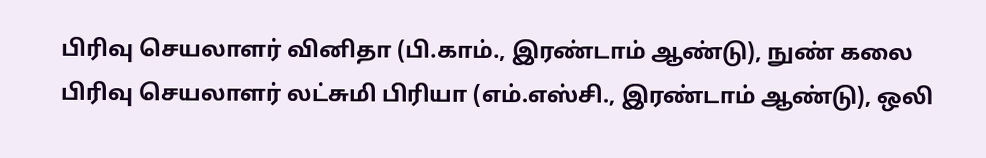பிரிவு செயலாளர் வினிதா (பி.காம்., இரண்டாம் ஆண்டு), நுண் கலை பிரிவு செயலாளர் லட்சுமி பிரியா (எம்.எஸ்சி., இரண்டாம் ஆண்டு), ஒலி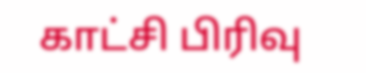காட்சி பிரிவு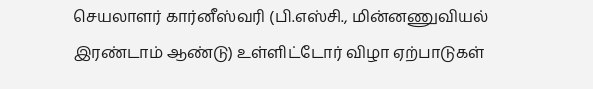செயலாளர் கார்னீஸ்வரி (பி.எஸ்சி., மின்னணுவியல் இரண்டாம் ஆண்டு) உள்ளிட்டோர் விழா ஏற்பாடுகள்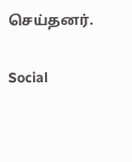செய்தனர்.

Social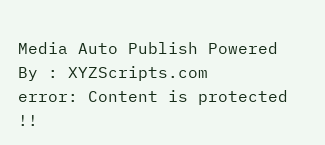Media Auto Publish Powered By : XYZScripts.com
error: Content is protected !!